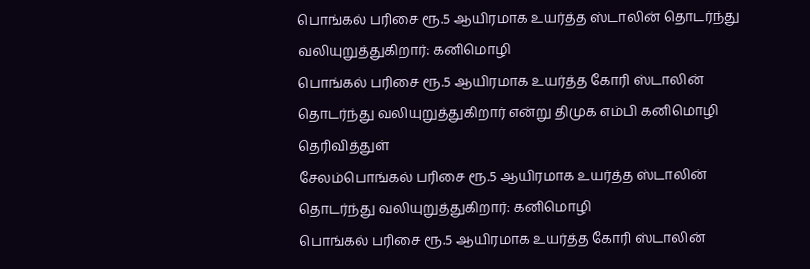பொங்கல் பரிசை ரூ.5 ஆயிரமாக உயர்த்த ஸ்டாலின் தொடர்ந்து வலியுறுத்துகிறார்: கனிமொழி
பொங்கல் பரிசை ரூ.5 ஆயிரமாக உயர்த்த கோரி ஸ்டாலின் தொடர்ந்து வலியுறுத்துகிறார் என்று திமுக எம்பி கனிமொழி தெரிவித்துள்
சேலம்பொங்கல் பரிசை ரூ.5 ஆயிரமாக உயர்த்த ஸ்டாலின் தொடர்ந்து வலியுறுத்துகிறார்: கனிமொழி
பொங்கல் பரிசை ரூ.5 ஆயிரமாக உயர்த்த கோரி ஸ்டாலின்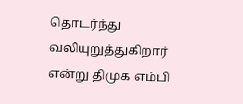தொடர்ந்து வலியுறுத்துகிறார் என்று திமுக எம்பி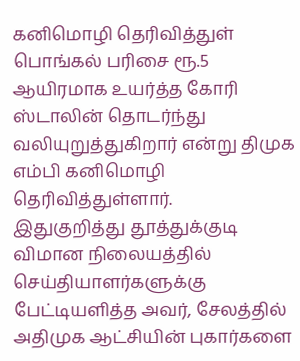கனிமொழி தெரிவித்துள்
பொங்கல் பரிசை ரூ.5 ஆயிரமாக உயர்த்த கோரி ஸ்டாலின் தொடர்ந்து வலியுறுத்துகிறார் என்று திமுக எம்பி கனிமொழி தெரிவித்துள்ளார்.
இதுகுறித்து தூத்துக்குடி விமான நிலையத்தில் செய்தியாளர்களுக்கு பேட்டியளித்த அவர், சேலத்தில் அதிமுக ஆட்சியின் புகார்களை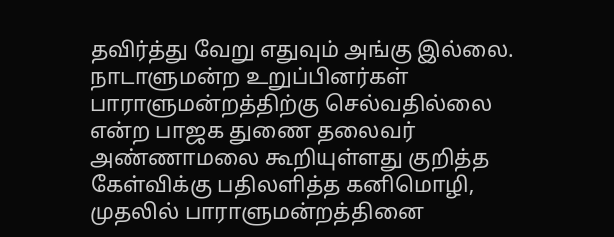தவிர்த்து வேறு எதுவும் அங்கு இல்லை.
நாடாளுமன்ற உறுப்பினர்கள் பாராளுமன்றத்திற்கு செல்வதில்லை என்ற பாஜக துணை தலைவர் அண்ணாமலை கூறியுள்ளது குறித்த கேள்விக்கு பதிலளித்த கனிமொழி, முதலில் பாராளுமன்றத்தினை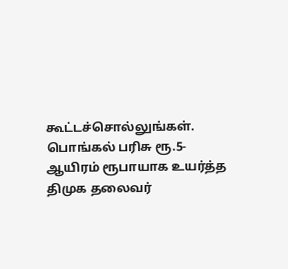கூட்டச்சொல்லுங்கள்.
பொங்கல் பரிசு ரூ.5-ஆயிரம் ரூபாயாக உயர்த்த திமுக தலைவர்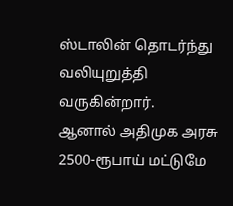ஸ்டாலின் தொடர்ந்து வலியுறுத்தி வருகின்றார்.
ஆனால் அதிமுக அரசு 2500-ரூபாய் மட்டுமே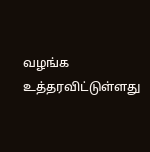வழங்க உத்தரவிட்டுள்ளது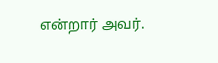என்றார் அவர்.